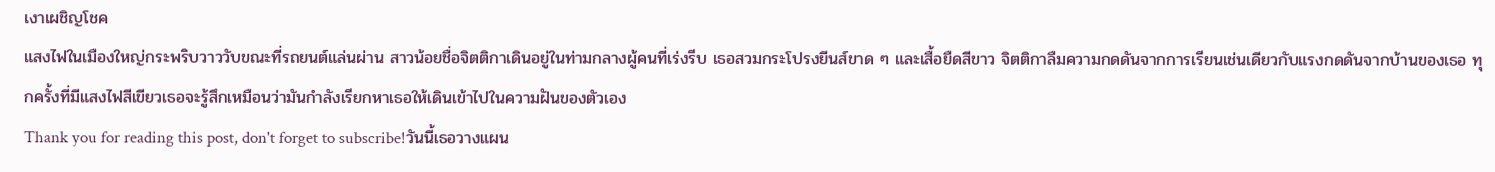เงาเผชิญโชค
แสงไฟในเมืองใหญ่กระพริบวาววับขณะที่รถยนต์แล่นผ่าน สาวน้อยชื่อจิตติกาเดินอยู่ในท่ามกลางผู้คนที่เร่งรีบ เธอสวมกระโปรงยีนส์ขาด ๆ และเสื้อยืดสีขาว จิตติกาลืมความกดดันจากการเรียนเช่นเดียวกับแรงกดดันจากบ้านของเธอ ทุกครั้งที่มีแสงไฟสีเขียวเธอจะรู้สึกเหมือนว่ามันกำลังเรียกหาเธอให้เดินเข้าไปในความฝันของตัวเอง
Thank you for reading this post, don't forget to subscribe!วันนี้เธอวางแผน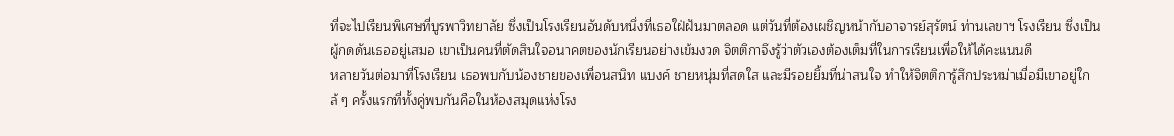ที่จะไปเรียนพิเศษที่บูรพาวิทยาลัย ซึ่งเป็นโรงเรียนอันดับหนึ่งที่เธอใฝ่ฝันมาตลอด แต่วันที่ต้องเผชิญหน้ากับอาจารย์สุรัตน์ ท่านเลขาฯ โรงเรียน ซึ่งเป็นผู้กดดันเธออยู่เสมอ เขาเป็นคนที่ตัดสินใจอนาคตของนักเรียนอย่างเข้มงวด จิตติกาจึงรู้ว่าตัวเองต้องเต็มที่ในการเรียนเพื่อให้ได้คะแนนดี
หลายวันต่อมาที่โรงเรียน เธอพบกับน้องชายของเพื่อนสนิท แบงค์ ชายหนุ่มที่สดใส และมีรอยยิ้มที่น่าสนใจ ทำให้จิตติการู้สึกประหม่าเมื่อมีเขาอยู่ใกล้ ๆ ครั้งแรกที่ทั้งคู่พบกันคือในห้องสมุดแห่งโรง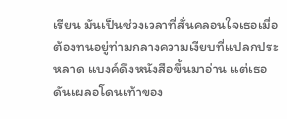เรียน มันเป็นช่วงเวลาที่สั่นคลอนใจเธอเมื่อต้องทนอยู่ท่ามกลางความเงียบที่แปลกประหลาด แบงค์ดึงหนังสือขึ้นมาอ่าน แต่เธอดันเผลอโดนเท้าของ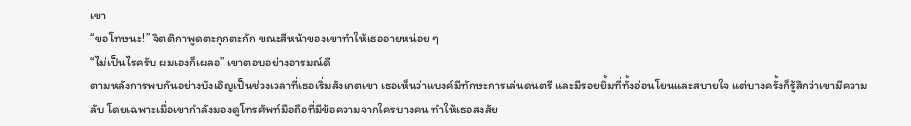เขา
“ขอโทษนะ!” จิตติกาพูดตะกุกตะกัก ขณะสีหน้าของเขาทำให้เธออายหน่อย ๆ
“ไม่เป็นไรครับ ผมเองก็เผลอ” เขาตอบอย่างอารมณ์ดี
ตามหลังการพบกันอย่างบังเอิญเป็นช่วงเวลาที่เธอเริ่มสังเกตเขา เธอเห็นว่าแบงค์มีทักษะการเล่นดนตรี และมีรอยยิ้มที่ทั้งอ่อนโยนและสบายใจ แต่บางครั้งก็รู้สึกว่าเขามีความลับ โดยเฉพาะเมื่อเขากำลังมองดูโทรศัพท์มือถือที่มีข้อความจากใครบางคน ทำให้เธอสงสัย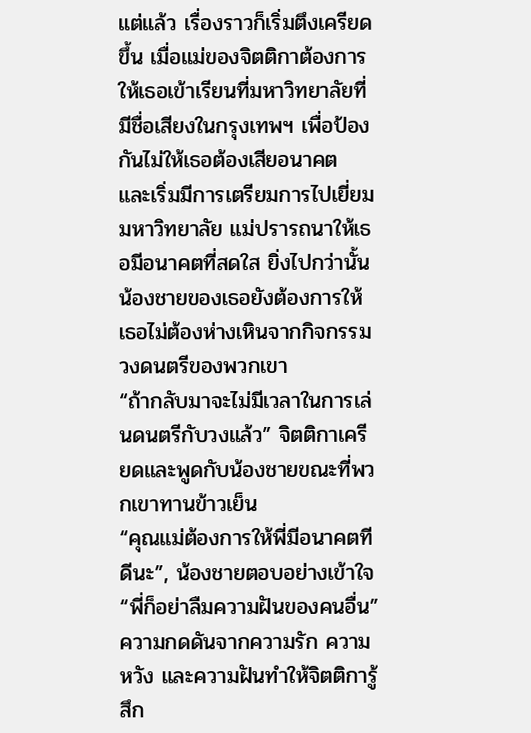แต่แล้ว เรื่องราวก็เริ่มตึงเครียดขึ้น เมื่อแม่ของจิตติกาต้องการให้เธอเข้าเรียนที่มหาวิทยาลัยที่มีชื่อเสียงในกรุงเทพฯ เพื่อป้องกันไม่ให้เธอต้องเสียอนาคต และเริ่มมีการเตรียมการไปเยี่ยมมหาวิทยาลัย แม่ปรารถนาให้เธอมีอนาคตที่สดใส ยิ่งไปกว่านั้น น้องชายของเธอยังต้องการให้เธอไม่ต้องห่างเหินจากกิจกรรมวงดนตรีของพวกเขา
“ถ้ากลับมาจะไม่มีเวลาในการเล่นดนตรีกับวงแล้ว” จิตติกาเครียดและพูดกับน้องชายขณะที่พวกเขาทานข้าวเย็น
“คุณแม่ต้องการให้พี่มีอนาคตทีดีนะ”, น้องชายตอบอย่างเข้าใจ “พี่ก็อย่าลืมความฝันของคนอื่น”
ความกดดันจากความรัก ความหวัง และความฝันทำให้จิตติการู้สึก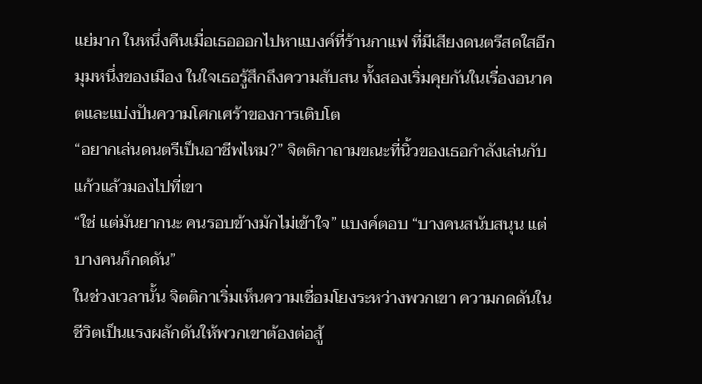แย่มาก ในหนึ่งคืนเมื่อเธอออกไปหาแบงค์ที่ร้านกาแฟ ที่มีเสียงดนตรีสดใสอีกมุมหนึ่งของเมือง ในใจเธอรู้สึกถึงความสับสน ทั้งสองเริ่มคุยกันในเรื่องอนาคตและแบ่งปันความโศกเศร้าของการเติบโต
“อยากเล่นดนตรีเป็นอาชีพไหม?” จิตติกาถามขณะที่นิ้วของเธอกำลังเล่นกับแก้วแล้วมองไปที่เขา
“ใช่ แต่มันยากนะ คนรอบข้างมักไม่เข้าใจ” แบงค์ตอบ “บางคนสนับสนุน แต่บางคนก็กดดัน”
ในช่วงเวลานั้น จิตติกาเริ่มเห็นความเชื่อมโยงระหว่างพวกเขา ความกดดันในชีวิตเป็นแรงผลักดันให้พวกเขาต้องต่อสู้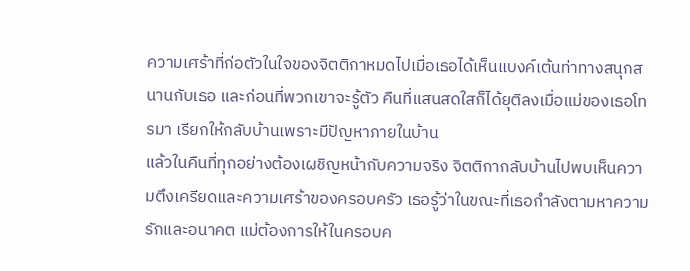ความเศร้าที่ก่อตัวในใจของจิตติกาหมดไปเมื่อเธอได้เห็นแบงค์เต้นท่าทางสนุกสนานกับเธอ และก่อนที่พวกเขาจะรู้ตัว คืนที่แสนสดใสก็ได้ยุติลงเมื่อแม่ของเธอโทรมา เรียกให้กลับบ้านเพราะมีปัญหาภายในบ้าน
แล้วในคืนที่ทุกอย่างต้องเผชิญหน้ากับความจริง จิตติกากลับบ้านไปพบเห็นความตึงเครียดและความเศร้าของครอบครัว เธอรู้ว่าในขณะที่เธอกำลังตามหาความรักและอนาคต แม่ต้องการให้ในครอบค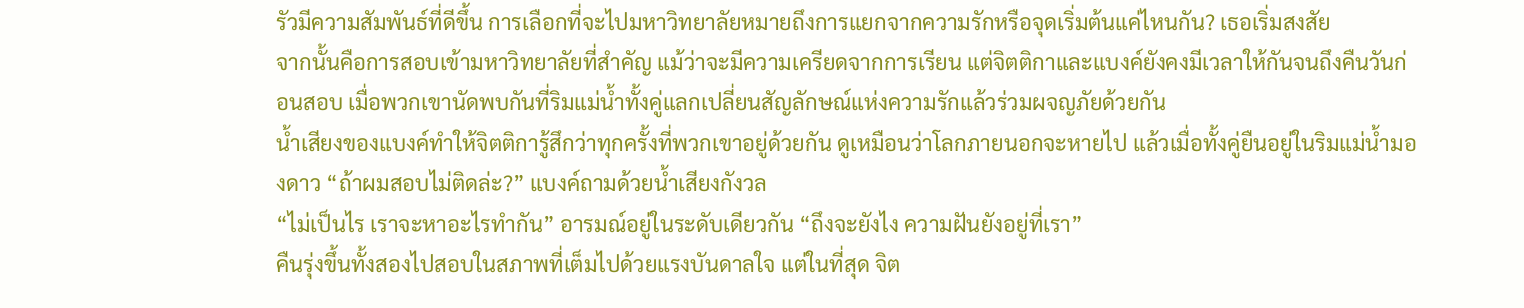รัวมีความสัมพันธ์ที่ดีขึ้น การเลือกที่จะไปมหาวิทยาลัยหมายถึงการแยกจากความรักหรือจุดเริ่มต้นแค่ไหนกัน? เธอเริ่มสงสัย
จากนั้นคือการสอบเข้ามหาวิทยาลัยที่สำคัญ แม้ว่าจะมีความเครียดจากการเรียน แต่จิตติกาและแบงค์ยังคงมีเวลาให้กันจนถึงคืนวันก่อนสอบ เมื่อพวกเขานัดพบกันที่ริมแม่น้ำทั้งคู่แลกเปลี่ยนสัญลักษณ์แห่งความรักแล้วร่วมผจญภัยด้วยกัน
น้ำเสียงของแบงค์ทำให้จิตติการู้สึกว่าทุกครั้งที่พวกเขาอยู่ด้วยกัน ดูเหมือนว่าโลกภายนอกจะหายไป แล้วเมื่อทั้งคู่ยืนอยู่ในริมแม่น้ำมองดาว “ถ้าผมสอบไม่ติดล่ะ?” แบงค์ถามด้วยน้ำเสียงกังวล
“ไม่เป็นไร เราจะหาอะไรทำกัน” อารมณ์อยู่ในระดับเดียวกัน “ถึงจะยังไง ความฝันยังอยู่ที่เรา”
คืนรุ่งขึ้นทั้งสองไปสอบในสภาพที่เต็มไปด้วยแรงบันดาลใจ แต่ในที่สุด จิต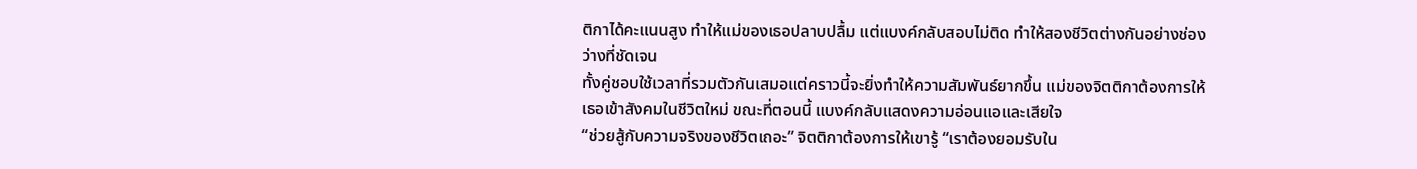ติกาได้คะแนนสูง ทำให้แม่ของเธอปลาบปลื้ม แต่แบงค์กลับสอบไม่ติด ทำให้สองชีวิตต่างกันอย่างช่องว่างที่ชัดเจน
ทั้งคู่ชอบใช้เวลาที่รวมตัวกันเสมอแต่คราวนี้จะยิ่งทำให้ความสัมพันธ์ยากขึ้น แม่ของจิตติกาต้องการให้เธอเข้าสังคมในชีวิตใหม่ ขณะที่ตอนนี้ แบงค์กลับแสดงความอ่อนแอและเสียใจ
“ช่วยสู้กับความจริงของชีวิตเถอะ” จิตติกาต้องการให้เขารู้ “เราต้องยอมรับใน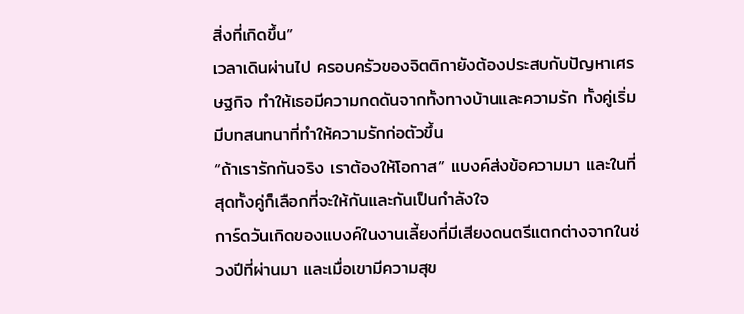สิ่งที่เกิดขึ้น”
เวลาเดินผ่านไป ครอบครัวของจิตติกายังต้องประสบกับปัญหาเศรษฐกิจ ทำให้เธอมีความกดดันจากทั้งทางบ้านและความรัก ทั้งคู่เริ่มมีบทสนทนาที่ทำให้ความรักก่อตัวขึ้น
“ถ้าเรารักกันจริง เราต้องให้โอกาส” แบงค์ส่งข้อความมา และในที่สุดทั้งคู่ก็เลือกที่จะให้กันและกันเป็นกำลังใจ
การ์ดวันเกิดของแบงค์ในงานเลี้ยงที่มีเสียงดนตรีแตกต่างจากในช่วงปีที่ผ่านมา และเมื่อเขามีความสุข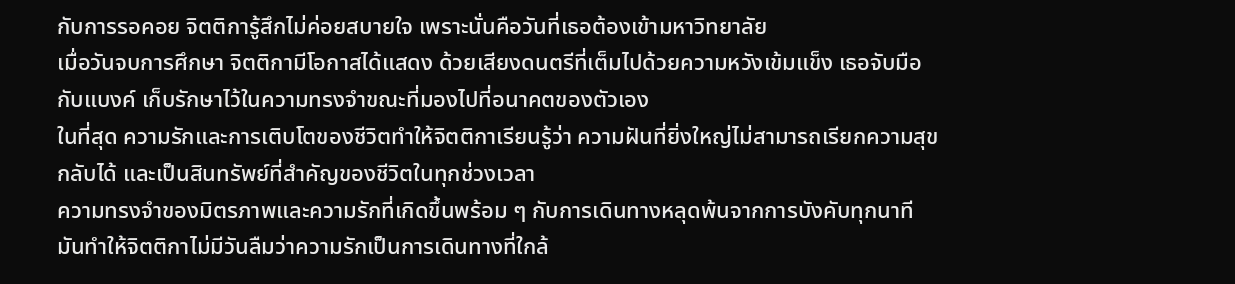กับการรอคอย จิตติการู้สึกไม่ค่อยสบายใจ เพราะนั่นคือวันที่เธอต้องเข้ามหาวิทยาลัย
เมื่อวันจบการศึกษา จิตติกามีโอกาสได้แสดง ด้วยเสียงดนตรีที่เต็มไปด้วยความหวังเข้มแข็ง เธอจับมือกับแบงค์ เก็บรักษาไว้ในความทรงจำขณะที่มองไปที่อนาคตของตัวเอง
ในที่สุด ความรักและการเติบโตของชีวิตทำให้จิตติกาเรียนรู้ว่า ความฝันที่ยิ่งใหญ่ไม่สามารถเรียกความสุขกลับได้ และเป็นสินทรัพย์ที่สำคัญของชีวิตในทุกช่วงเวลา
ความทรงจำของมิตรภาพและความรักที่เกิดขึ้นพร้อม ๆ กับการเดินทางหลุดพ้นจากการบังคับทุกนาที มันทำให้จิตติกาไม่มีวันลืมว่าความรักเป็นการเดินทางที่ใกล้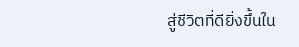สู่ชีวิตที่ดียิ่งขึ้นใน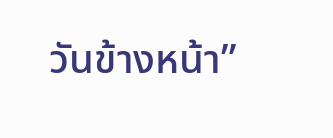วันข้างหน้า”